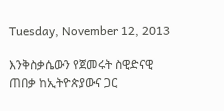Tuesday, November 12, 2013

እንቅስቃሴውን የጀመሩት ስዊድናዊ ጠበቃ ከኢትዮጵያውና ጋር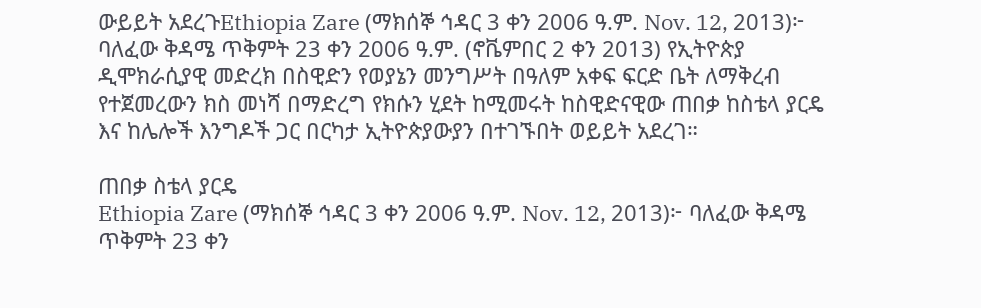ውይይት አደረጉEthiopia Zare (ማክሰኞ ኅዳር 3 ቀን 2006 ዓ.ም. Nov. 12, 2013)፦ ባለፈው ቅዳሜ ጥቅምት 23 ቀን 2006 ዓ.ም. (ኖቬምበር 2 ቀን 2013) የኢትዮጵያ ዲሞክራሲያዊ መድረክ በስዊድን የወያኔን መንግሥት በዓለም አቀፍ ፍርድ ቤት ለማቅረብ የተጀመረውን ክስ መነሻ በማድረግ የክሱን ሂደት ከሚመሩት ከስዊድናዊው ጠበቃ ከስቴላ ያርዴ እና ከሌሎች እንግዶች ጋር በርካታ ኢትዮጵያውያን በተገኙበት ወይይት አደረገ።

ጠበቃ ስቴላ ያርዴ
Ethiopia Zare (ማክሰኞ ኅዳር 3 ቀን 2006 ዓ.ም. Nov. 12, 2013)፦ ባለፈው ቅዳሜ ጥቅምት 23 ቀን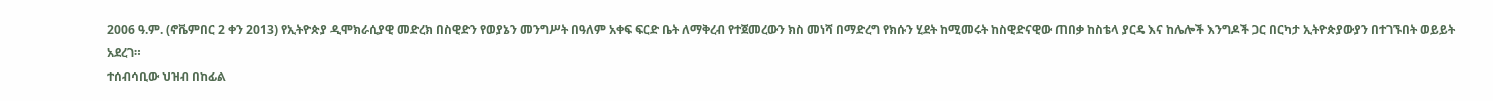2006 ዓ.ም. (ኖቬምበር 2 ቀን 2013) የኢትዮጵያ ዲሞክራሲያዊ መድረክ በስዊድን የወያኔን መንግሥት በዓለም አቀፍ ፍርድ ቤት ለማቅረብ የተጀመረውን ክስ መነሻ በማድረግ የክሱን ሂደት ከሚመሩት ከስዊድናዊው ጠበቃ ከስቴላ ያርዴ እና ከሌሎች እንግዶች ጋር በርካታ ኢትዮጵያውያን በተገኙበት ወይይት አደረገ።
ተሰብሳቢው ህዝብ በከፊል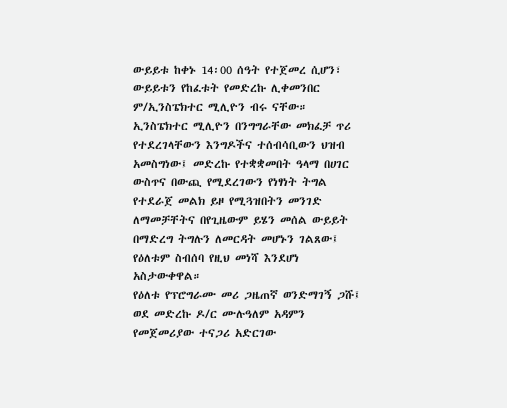ውይይቱ ከቀኑ 14፡00 ሰዓት የተጀመረ ሲሆን፣ ውይይቱን የከፈቱት የመድረኩ ሊቀመንበር ም/ኢንስፔክተር ሚሊዮን ብሩ ናቸው። ኢንስፔክተር ሚሊዮን በንግግራቸው መክፈቻ ጥሪ የተደረገላቸውን እንግዶችና ተሰብሳቢውን ህዝብ አመስግነው፤ መድረኩ የተቋቋመበት ዓላማ በሀገር ውስጥና በውጪ የሚደረገውን የነፃነት ትግል የተደራጀ መልክ ይዞ የሚጓዝበትን መንገድ ለማመቻቸትና በየጊዜውም ይሄን መሰል ውይይት በማድረግ ትግሉን ለመርዳት መሆኑን ገልጸው፤ የዕለቱም ስብሰባ የዚህ መነሻ እንደሆነ አስታውቀዋል።
የዕለቱ የፕሮግራሙ መሪ ጋዜጠኛ ወንድማገኝ ጋሹ፤ ወደ መድረኩ ዶ/ር ሙሉዓለም አዳምን የመጀመሪያው ተናጋሪ አድርገው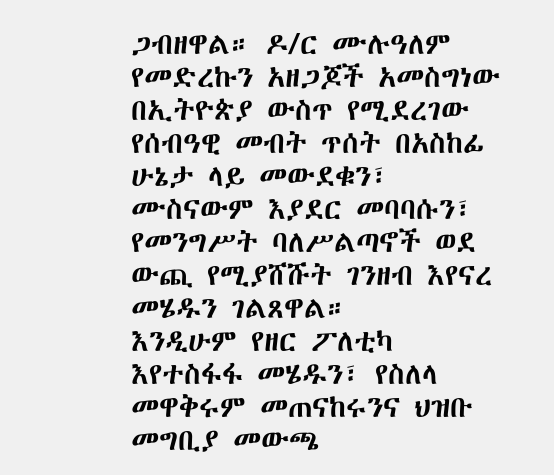ጋብዘዋል። ዶ/ር ሙሉዓለም የመድረኩን አዘጋጆች አመስግነው በኢትዮጵያ ውስጥ የሚደረገው የሰብዓዊ መብት ጥሰት በአስከፊ ሁኔታ ላይ መውደቁን፣ ሙስናውም እያደር መባባሱን፣ የመንግሥት ባለሥልጣኖች ወደ ውጪ የሚያሸሹት ገንዘብ እየናረ መሄዱን ገልጸዋል።
እንዲሁም የዘር ፖለቲካ እየተስፋፋ መሄዱን፣ የስለላ መዋቅሩም መጠናከሩንና ህዝቡ መግቢያ መውጫ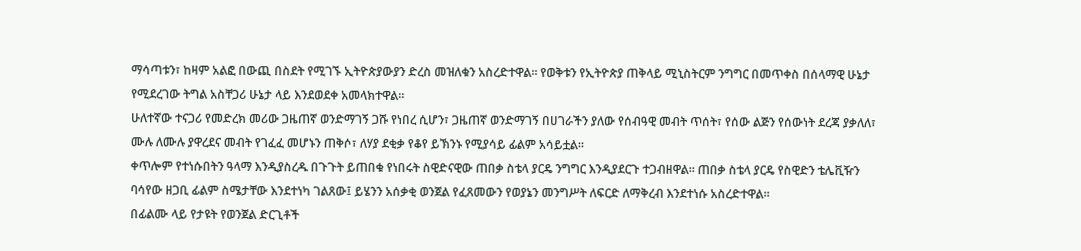ማሳጣቱን፣ ከዛም አልፎ በውጪ በስደት የሚገኙ ኢትዮጵያውያን ድረስ መዝለቁን አስረድተዋል። የወቅቱን የኢትዮጵያ ጠቅላይ ሚኒስትርም ንግግር በመጥቀስ በሰላማዊ ሁኔታ የሚደረገው ትግል አስቸጋሪ ሁኔታ ላይ እንደወደቀ አመላክተዋል።
ሁለተኛው ተናጋሪ የመድረክ መሪው ጋዜጠኛ ወንድማገኝ ጋሹ የነበረ ሲሆን፣ ጋዜጠኛ ወንድማገኝ በሀገራችን ያለው የሰብዓዊ መብት ጥሰት፣ የሰው ልጅን የሰውነት ደረጃ ያቃለለ፣ ሙሉ ለሙሉ ያዋረደና መብት የገፈፈ መሆኑን ጠቅሶ፣ ለሃያ ደቂቃ የቆየ ይኽንኑ የሚያሳይ ፊልም አሳይቷል።
ቀጥሎም የተነሱበትን ዓላማ እንዲያስረዱ በጉጉት ይጠበቁ የነበሩት ስዊድናዊው ጠበቃ ስቴላ ያርዴ ንግግር እንዲያደርጉ ተጋብዘዋል። ጠበቃ ስቴላ ያርዴ የስዊድን ቴሌቪዥን ባሳየው ዘጋቢ ፊልም ስሜታቸው እንደተነካ ገልጸው፤ ይሄንን አሰቃቂ ወንጀል የፈጸመውን የወያኔን መንግሥት ለፍርድ ለማቅረብ እንደተነሱ አስረድተዋል።
በፊልሙ ላይ የታዩት የወንጀል ድርጊቶች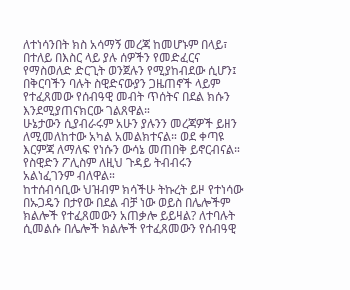ለተነሳንበት ክስ አሳማኝ መረጃ ከመሆኑም በላይ፣ በተለይ በእስር ላይ ያሉ ሰዎችን የመድፈርና የማስወለድ ድርጊት ወንጀሉን የሚያከብደው ሲሆን፤ በቅርባችን ባሉት ስዊድናውያን ጋዜጠኖች ላይም የተፈጸመው የሰብዓዊ መብት ጥሰትና በደል ክሱን እንደሚያጠናክርው ገልጸዋል።
ሁኔታውን ሲያብራሩም አሁን ያሉንን መረጃዎች ይዘን ለሚመለከተው አካል አመልክተናል። ወደ ቀጣዩ እርምጃ ለማለፍ የነሱን ውሳኔ መጠበቅ ይኖርብናል። የስዊድን ፖሊስም ለዚህ ጉዳይ ትብብሩን አልነፈገንም ብለዋል።
ከተሰብሳቢው ህዝብም ክሳችሁ ትኩረት ይዞ የተነሳው በኡጋዴን በታየው በደል ብቻ ነው ወይስ በሌሎችም ክልሎች የተፈጸመውን አጠቃሎ ይይዛል? ለተባሉት ሲመልሱ በሌሎች ክልሎች የተፈጸመውን የሰብዓዊ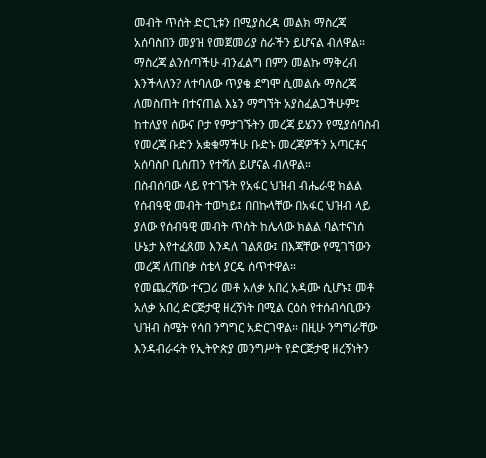መብት ጥሰት ድርጊቱን በሚያስረዳ መልክ ማስረጃ አሰባስበን መያዝ የመጀመሪያ ስራችን ይሆናል ብለዋል።
ማስረጃ ልንሰጣችሁ ብንፈልግ በምን መልኩ ማቅረብ እንችላለን? ለተባለው ጥያቄ ደግሞ ሲመልሱ ማስረጃ ለመስጠት በተናጠል እኔን ማግኘት አያስፈልጋችሁም፤ ከተለያየ ሰውና ቦታ የምታገኙትን መረጃ ይሄንን የሚያሰባስብ የመረጃ ቡድን አቋቁማችሁ ቡድኑ መረጃዎችን አጣርቶና አሰባስቦ ቢሰጠን የተሻለ ይሆናል ብለዋል።
በስብሰባው ላይ የተገኙት የአፋር ህዝብ ብሔራዊ ክልል የሰብዓዊ መብት ተወካይ፤ በበኩላቸው በአፋር ህዝብ ላይ ያለው የሰብዓዊ መብት ጥሰት ከሌላው ክልል ባልተናነሰ ሁኔታ እየተፈጸመ እንዳለ ገልጸው፤ በእጃቸው የሚገኘውን መረጃ ለጠበቃ ስቴላ ያርዴ ሰጥተዋል።
የመጨረሻው ተናጋሪ መቶ አለቃ አበረ አዳሙ ሲሆኑ፤ መቶ አለቃ አበረ ድርጅታዊ ዘረኝነት በሚል ርዕስ የተሰብሳቢውን ህዝብ ስሜት የሳበ ንግግር አድርገዋል። በዚሁ ንግግራቸው እንዳብራሩት የኢትዮጵያ መንግሥት የድርጅታዊ ዘረኝነትን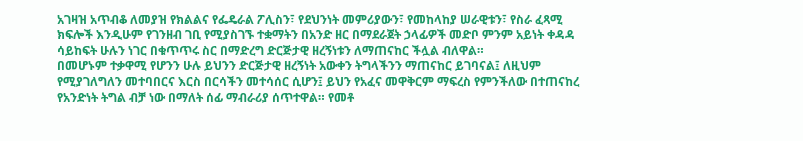አገዛዝ አጥብቆ ለመያዝ የክልልና የፌዴራል ፖሊስን፣ የደህንነት መምሪያውን፣ የመከላከያ ሠራዊቱን፣ የስራ ፈጻሚ ክፍሎች እንዲሁም የገንዘብ ገቢ የሚያስገኙ ተቋማትን በአንድ ዘር በማደራጀት ኃላፊዎች መድቦ ምንም አይነት ቀዳዳ ሳይከፍት ሁሉን ነገር በቁጥጥሩ ስር በማድረግ ድርጅታዊ ዘረኝነቱን ለማጠናከር ችሏል ብለዋል።
በመሆኑም ተቃዋሚ የሆንን ሁሉ ይህንን ድርጅታዊ ዘረኝነት አውቀን ትግላችንን ማጠናከር ይገባናል፤ ለዚህም የሚያገለግለን መተባበርና እርስ በርሳችን መተሳሰር ሲሆን፤ ይህን የአፈና መዋቅርም ማፍረስ የምንችለው በተጠናከረ የአንድነት ትግል ብቻ ነው በማለት ሰፊ ማብራሪያ ሰጥተዋል። የመቶ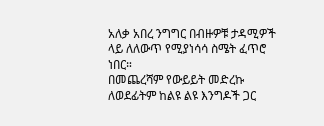አለቃ አበረ ንግግር በብዙዎቹ ታዳሚዎች ላይ ለለውጥ የሚያነሳሳ ስሜት ፈጥሮ ነበር።
በመጨረሻም የውይይት መድረኩ ለወደፊትም ከልዩ ልዩ እንግዶች ጋር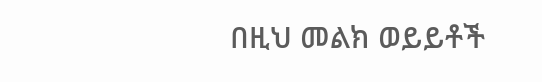በዚህ መልክ ወይይቶች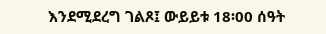እንደሚደረግ ገልጾ፤ ውይይቱ 18፡00 ሰዓት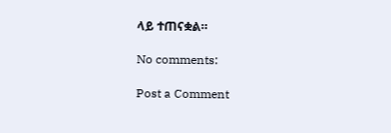ላይ ተጠናቋል።

No comments:

Post a Comment